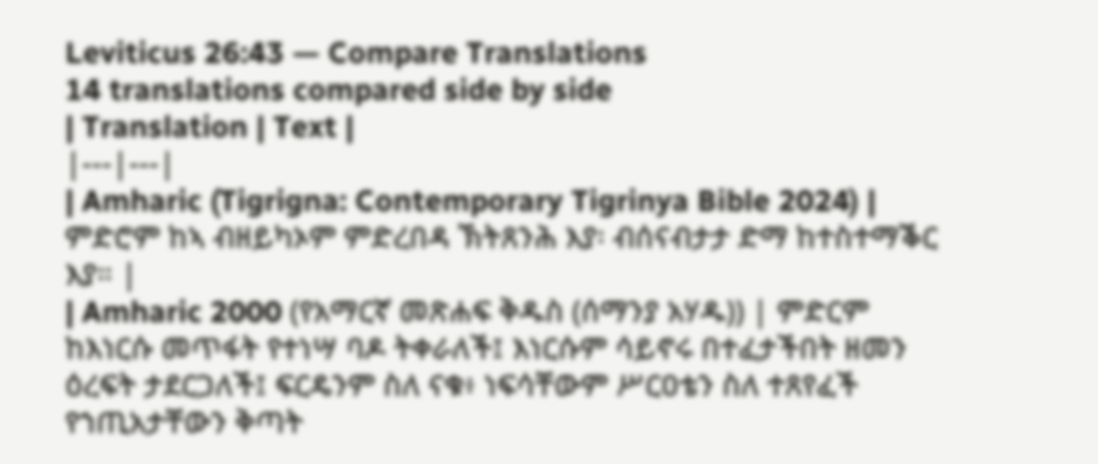Leviticus 26:43 — Compare Translations
14 translations compared side by side
| Translation | Text |
|---|---|
| Amharic (Tigrigna: Contemporary Tigrinya Bible 2024) | ምድሮም ከኣ ብዘይካኦም ምድረበዳ ኽትጸንሕ እያ፡ ብሰናብታታ ድማ ከተስተማቕር እያ። |
| Amharic 2000 (የአማርኛ መጽሐፍ ቅዱስ (ሰማንያ አሃዱ)) | ምድርም ከእነርሱ መጥፋት የተነሣ ባዶ ትቀራለች፤ እነርሱም ሳይኖሩ በተፈታችበት ዘመን ዕረፍት ታደርጋለች፤ ፍርዴንም ስለ ናቁ፥ ነፍሳቸውም ሥርዐቴን ስለ ተጸየፈች የኀጢአታቸውን ቅጣት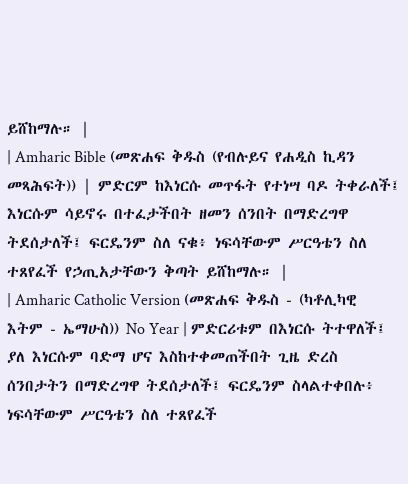ይሸከማሉ። |
| Amharic Bible (መጽሐፍ ቅዱስ (የብሉይና የሐዲስ ኪዳን መጻሕፍት)) | ምድርም ከእነርሱ መጥፋት የተነሣ ባዶ ትቀራለች፤ እነርሱም ሳይኖሩ በተፈታችበት ዘመን ሰንበት በማድረግዋ ትደሰታለች፤ ፍርዴንም ስለ ናቁ፥ ነፍሳቸውም ሥርዓቴን ስለ ተጸየፈች የኃጢአታቸውን ቅጣት ይሸከማሉ። |
| Amharic Catholic Version (መጽሐፍ ቅዱስ - (ካቶሊካዊ እትም - ኤማሁስ)) No Year | ምድርሪቱም በእነርሱ ትተዋለች፤ ያለ እነርሱም ባድማ ሆና እስከተቀመጠችበት ጊዜ ድረስ ሰንበታትን በማድረግዋ ትደሰታለች፤ ፍርዴንም ስላልተቀበሉ፥ ነፍሳቸውም ሥርዓቴን ስለ ተጸየፈች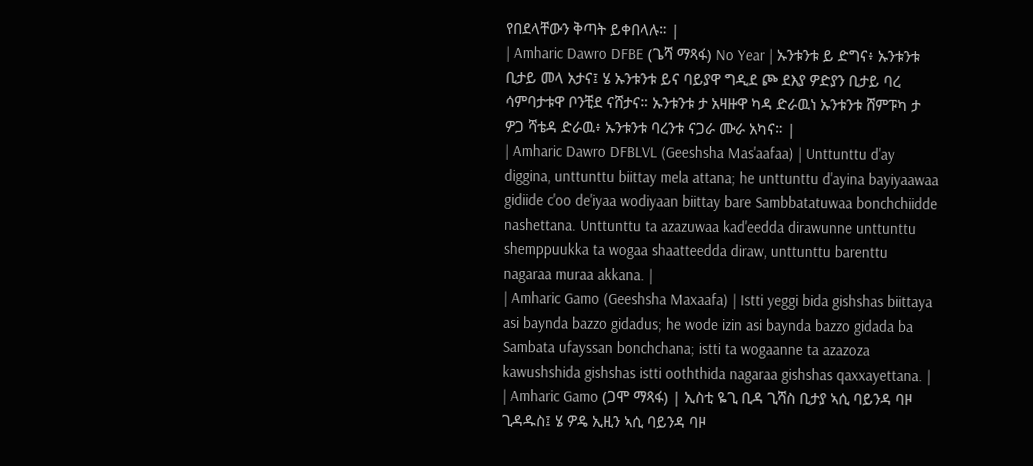የበደላቸውን ቅጣት ይቀበላሉ። |
| Amharic Dawro DFBE (ጌሻ ማጻፋ) No Year | ኡንቱንቱ ይ ድግና፥ ኡንቱንቱ ቢታይ መላ አታና፤ ሄ ኡንቱንቱ ይና ባይያዋ ግዲደ ጮ ደእያ ዎድያን ቢታይ ባረ ሳምባታቱዋ ቦንቺደ ናሸታና። ኡንቱንቱ ታ አዛዙዋ ካዳ ድራዉነ ኡንቱንቱ ሸምፑካ ታ ዎጋ ሻቴዳ ድራዉ፥ ኡንቱንቱ ባረንቱ ናጋራ ሙራ አካና። |
| Amharic Dawro DFBLVL (Geeshsha Mas'aafaa) | Unttunttu d'ay diggina, unttunttu biittay mela attana; he unttunttu d'ayina bayiyaawaa gidiide c'oo de'iyaa wodiyaan biittay bare Sambbatatuwaa bonchchiidde nashettana. Unttunttu ta azazuwaa kad'eedda dirawunne unttunttu shemppuukka ta wogaa shaatteedda diraw, unttunttu barenttu nagaraa muraa akkana. |
| Amharic Gamo (Geeshsha Maxaafa) | Istti yeggi bida gishshas biittaya asi baynda bazzo gidadus; he wode izin asi baynda bazzo gidada ba Sambata ufayssan bonchchana; istti ta wogaanne ta azazoza kawushshida gishshas istti ooththida nagaraa gishshas qaxxayettana. |
| Amharic Gamo (ጋሞ ማጻፋ) | ኢስቲ ዬጊ ቢዳ ጊሻስ ቢታያ ኣሲ ባይንዳ ባዞ ጊዳዱስ፤ ሄ ዎዴ ኢዚን ኣሲ ባይንዳ ባዞ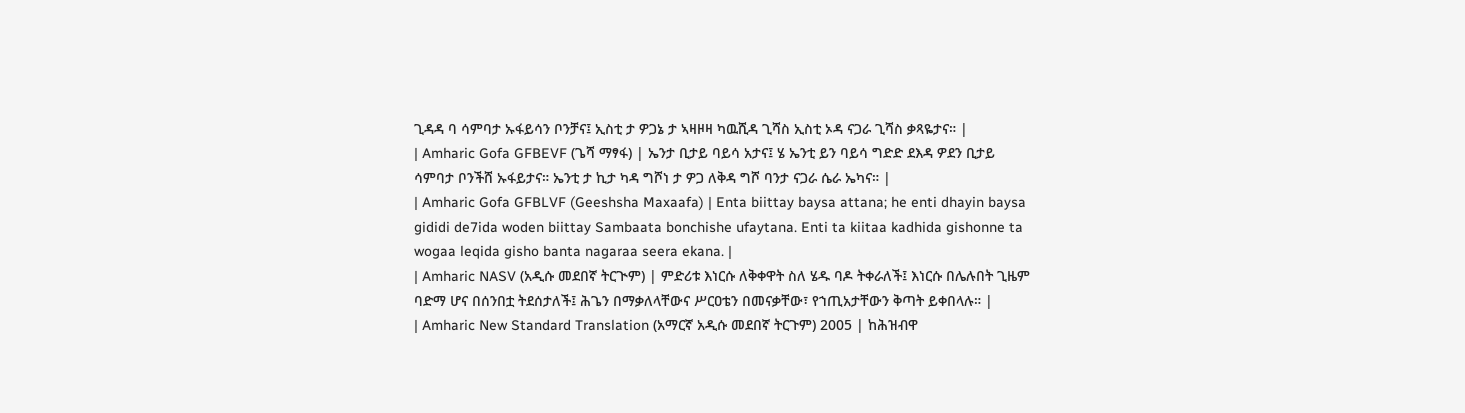ጊዳዳ ባ ሳምባታ ኡፋይሳን ቦንቻና፤ ኢስቲ ታ ዎጋኔ ታ ኣዛዞዛ ካዉሺዳ ጊሻስ ኢስቲ ኦዳ ናጋራ ጊሻስ ቃጻዬታና። |
| Amharic Gofa GFBEVF (ጌሻ ማፃፋ) | ኤንታ ቢታይ ባይሳ አታና፤ ሄ ኤንቲ ይን ባይሳ ግድድ ደእዳ ዎደን ቢታይ ሳምባታ ቦንችሸ ኡፋይታና። ኤንቲ ታ ኪታ ካዳ ግሾነ ታ ዎጋ ለቅዳ ግሾ ባንታ ናጋራ ሴራ ኤካና። |
| Amharic Gofa GFBLVF (Geeshsha Maxaafa) | Enta biittay baysa attana; he enti dhayin baysa gididi de7ida woden biittay Sambaata bonchishe ufaytana. Enti ta kiitaa kadhida gishonne ta wogaa leqida gisho banta nagaraa seera ekana. |
| Amharic NASV (አዲሱ መደበኛ ትርጒም) | ምድሪቱ እነርሱ ለቅቀዋት ስለ ሄዱ ባዶ ትቀራለች፤ እነርሱ በሌሉበት ጊዜም ባድማ ሆና በሰንበቷ ትደሰታለች፤ ሕጌን በማቃለላቸውና ሥርዐቴን በመናቃቸው፣ የኀጢአታቸውን ቅጣት ይቀበላሉ። |
| Amharic New Standard Translation (አማርኛ አዲሱ መደበኛ ትርጉም) 2005 | ከሕዝብዋ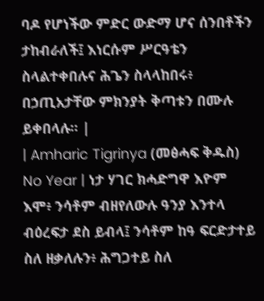ባዶ የሆነችው ምድር ውድማ ሆና ሰንበቶችን ታከብራለች፤ እነርሱም ሥርዓቴን ስላልተቀበሉና ሕጌን ስላላከበሩ፥ በኃጢአታቸው ምክንያት ቅጣቱን በሙሉ ይቀበላሉ። |
| Amharic Tigrinya (መፅሓፍ ቅዱስ) No Year | ነታ ሃገር ክሓድግዋ እዮም እሞ፥ ንሳቶም ብዘየለውሉ ዓንያ እንተላ ብዕረፍታ ደስ ይብላ፤ ንሳቶም ከዓ ፍርድታተይ ስለ ዘቃለሉን፥ ሕግጋተይ ስለ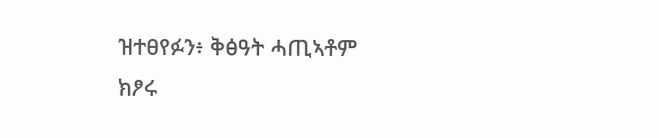ዝተፀየፉን፥ ቅፅዓት ሓጢኣቶም ክፆሩ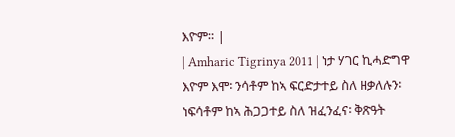እዮም። |
| Amharic Tigrinya 2011 | ነታ ሃገር ኪሓድግዋ እዮም እሞ፡ ንሳቶም ከኣ ፍርድታተይ ስለ ዘቃለሉን፡ ነፍሳቶም ከኣ ሕጋጋተይ ስለ ዝፈንፈና፡ ቅጽዓት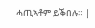ሓጢኣቶም ይቕበሉ። |